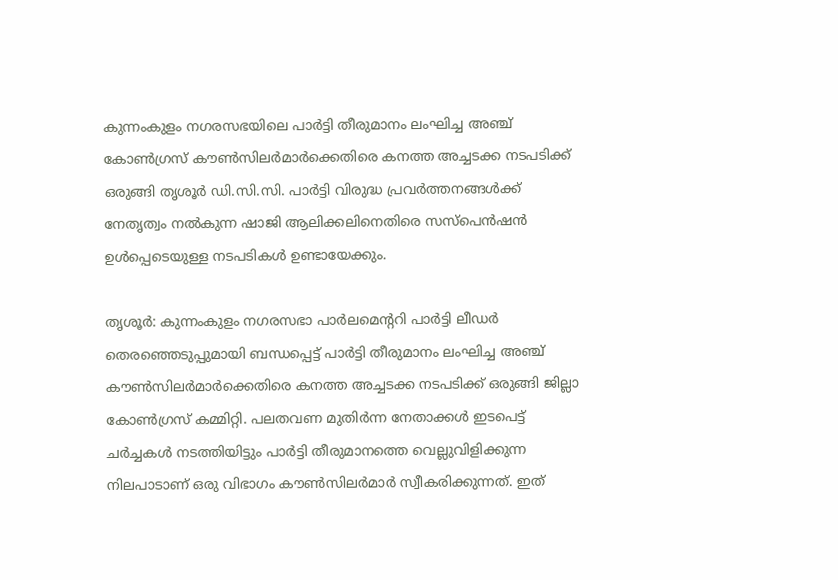കുന്നംകുളം നഗരസഭയിലെ പാർട്ടി തീരുമാനം ലംഘിച്ച അഞ്ച് കോൺഗ്രസ് കൗൺസിലർമാർക്കെതിരെ കനത്ത അച്ചടക്ക നടപടിക്ക് ഒരുങ്ങി തൃശൂർ ഡി.സി.സി. പാർട്ടി വിരുദ്ധ പ്രവർത്തനങ്ങൾക്ക് നേതൃത്വം നൽകുന്ന ഷാജി ആലിക്കലിനെതിരെ സസ്പെൻഷൻ ഉൾപ്പെടെയുള്ള നടപടികൾ ഉണ്ടായേക്കും.

തൃശൂർ: കുന്നംകുളം നഗരസഭാ പാർലമെന്ററി പാർട്ടി ലീഡർ തെരഞ്ഞെടുപ്പുമായി ബന്ധപ്പെട്ട് പാർട്ടി തീരുമാനം ലംഘിച്ച അഞ്ച് കൗൺസിലർമാർക്കെതിരെ കനത്ത അച്ചടക്ക നടപടിക്ക് ഒരുങ്ങി ജില്ലാ കോൺഗ്രസ് കമ്മിറ്റി. പലതവണ മുതിർന്ന നേതാക്കൾ ഇടപെട്ട് ചർച്ചകൾ നടത്തിയിട്ടും പാർട്ടി തീരുമാനത്തെ വെല്ലുവിളിക്കുന്ന നിലപാടാണ് ഒരു വിഭാഗം കൗൺസിലർമാർ സ്വീകരിക്കുന്നത്. ഇത്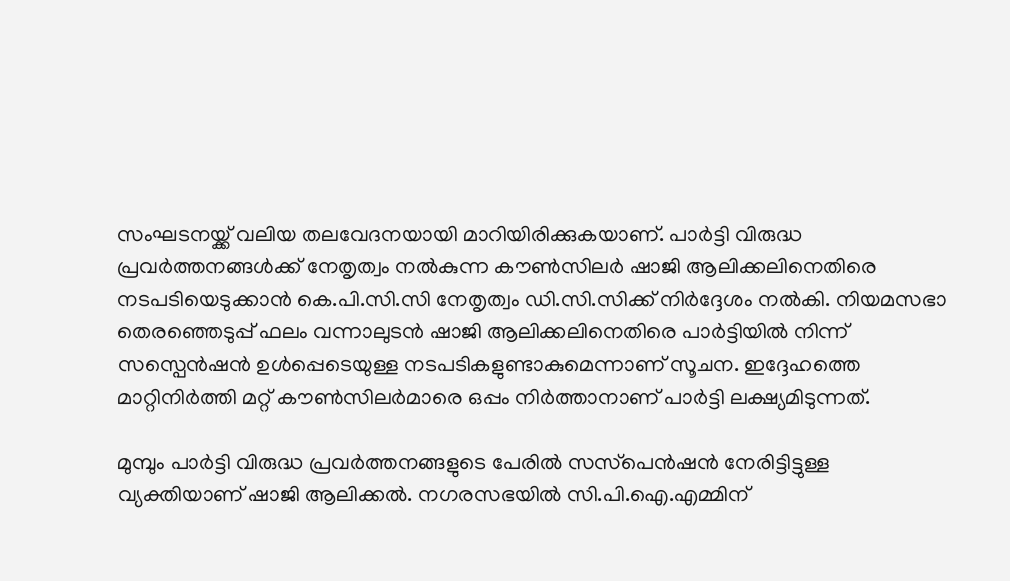സംഘടനയ്ക്ക് വലിയ തലവേദനയായി മാറിയിരിക്കുകയാണ്. പാർട്ടി വിരുദ്ധ പ്രവർത്തനങ്ങൾക്ക് നേതൃത്വം നൽകുന്ന കൗൺസിലർ ഷാജി ആലിക്കലിനെതിരെ നടപടിയെടുക്കാൻ കെ.പി.സി.സി നേതൃത്വം ഡി.സി.സിക്ക് നിർദ്ദേശം നൽകി. നിയമസഭാ തെരഞ്ഞെടുപ്പ് ഫലം വന്നാലുടൻ ഷാജി ആലിക്കലിനെതിരെ പാർട്ടിയിൽ നിന്ന് സസ്പെൻഷൻ ഉൾപ്പെടെയുള്ള നടപടികളുണ്ടാകുമെന്നാണ് സൂചന. ഇദ്ദേഹത്തെ മാറ്റിനിർത്തി മറ്റ് കൗൺസിലർമാരെ ഒപ്പം നിർത്താനാണ് പാർട്ടി ലക്ഷ്യമിടുന്നത്.

മുമ്പും പാർട്ടി വിരുദ്ധ പ്രവർത്തനങ്ങളുടെ പേരിൽ സസ്‌പെൻഷൻ നേരിട്ടിട്ടുള്ള വ്യക്തിയാണ് ഷാജി ആലിക്കൽ. നഗരസഭയിൽ സി.പി.ഐ.എമ്മിന്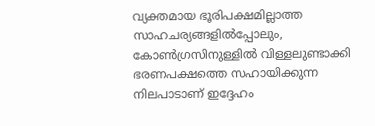വ്യക്തമായ ഭൂരിപക്ഷമില്ലാത്ത സാഹചര്യങ്ങളിൽപ്പോലും, കോൺഗ്രസിനുള്ളിൽ വിള്ളലുണ്ടാക്കി ഭരണപക്ഷത്തെ സഹായിക്കുന്ന നിലപാടാണ് ഇദ്ദേഹം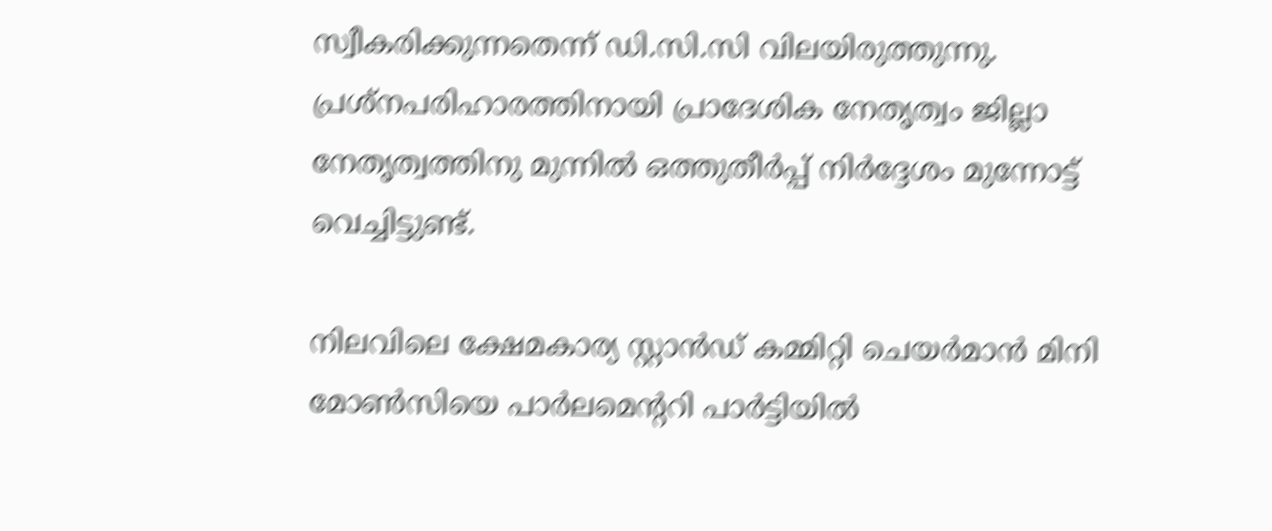സ്വീകരിക്കുന്നതെന്ന് ഡി.സി.സി വിലയിരുത്തുന്നു. പ്രശ്നപരിഹാരത്തിനായി പ്രാദേശിക നേതൃത്വം ജില്ലാ നേതൃത്വത്തിനു മുന്നിൽ ഒത്തുതീർപ്പ് നിർദ്ദേശം മുന്നോട്ട് വെച്ചിട്ടുണ്ട്.

നിലവിലെ ക്ഷേമകാര്യ സ്റ്റാൻഡ് കമ്മിറ്റി ചെയർമാൻ മിനി മോൺസിയെ പാർലമെൻ്ററി പാർട്ടിയിൽ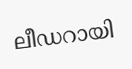ലീഡറായി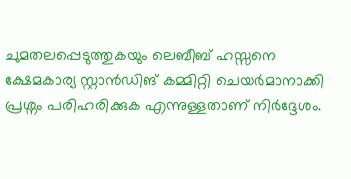ചുമതലപ്പെടുത്തുകയും ലെബീബ് ഹസ്സനെ ക്ഷേമകാര്യ സ്റ്റാൻഡിങ് കമ്മിറ്റി ചെയർമാനാക്കി പ്രശ്നം പരിഹരിക്കുക എന്നുള്ളതാണ് നിർദ്ദേശം.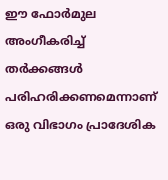ഈ ഫോർമുല അംഗീകരിച്ച് തർക്കങ്ങൾ പരിഹരിക്കണമെന്നാണ് ഒരു വിഭാഗം പ്രാദേശിക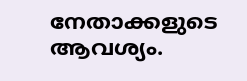നേതാക്കളുടെ ആവശ്യം.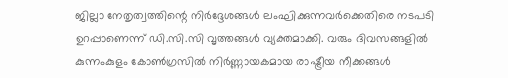ജില്ലാ നേതൃത്വത്തിന്റെ നിർദ്ദേശങ്ങൾ ലംഘിക്കുന്നവർക്കെതിരെ നടപടി ഉറപ്പാണെന്ന് ഡി.സി.സി വൃത്തങ്ങൾ വ്യക്തമാക്കി. വരും ദിവസങ്ങളിൽ കുന്നംകുളം കോൺഗ്രസിൽ നിർണ്ണായകമായ രാഷ്ട്രീയ നീക്കങ്ങൾ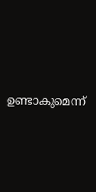ഉണ്ടാകുമെന്ന്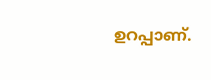ഉറപ്പാണ്.